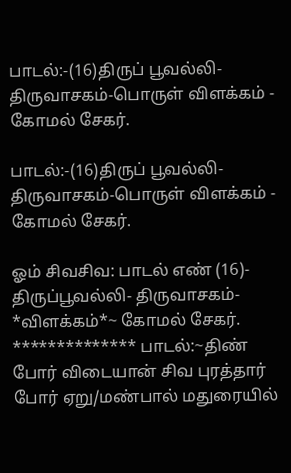பாடல்:-(16)திருப் பூவல்லி- திருவாசகம்-பொருள் விளக்கம் -                      கோமல் சேகர்.

பாடல்:-(16)திருப் பூவல்லி- திருவாசகம்-பொருள் விளக்கம் - கோமல் சேகர்.

ஓம் சிவசிவ: பாடல் எண் (16)- திருப்பூவல்லி- திருவாசகம்- *விளக்கம்*~ கோமல் சேகர். ************** பாடல்:~திண் போர் விடையான் சிவ புரத்தார் போர் ஏறு/மண்பால் மதுரையில்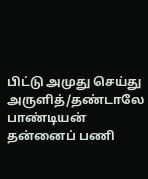பிட்டு அமுது செய்து அருளித்/தண்டாலே பாண்டியன் தன்னைப் பணி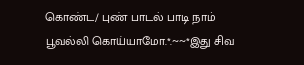கொண்ட/ புண் பாடல் பாடி நாம் பூவல்லி கொய்யாமோ.*.~~*இது சிவ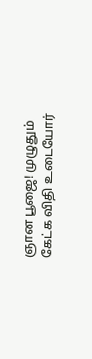ஞான பூஜை! முழுதும் கேட்க விதி உடையோர்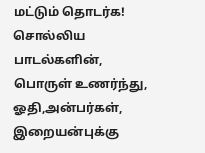மட்டும் தொடர்க! சொல்லிய பாடல்களின், பொருள் உணர்ந்து, ஓதி,அன்பர்கள், இறையன்புக்கு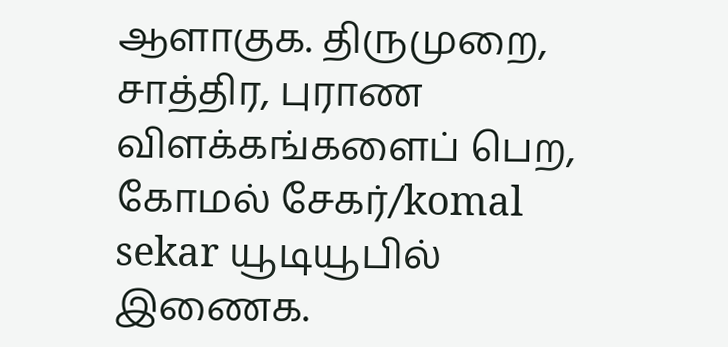ஆளாகுக. திருமுறை, சாத்திர, புராண விளக்கங்களைப் பெற, கோமல் சேகர்/komal sekar யூடியூபில் இணைக.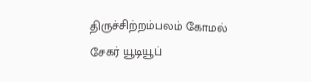திருச்சிற்றம்பலம் கோமல் சேகர் யூடியூப்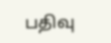பதிவு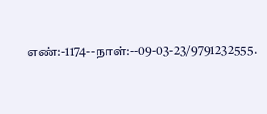எண்:-1174--நாள்:--09-03-23/9791232555.